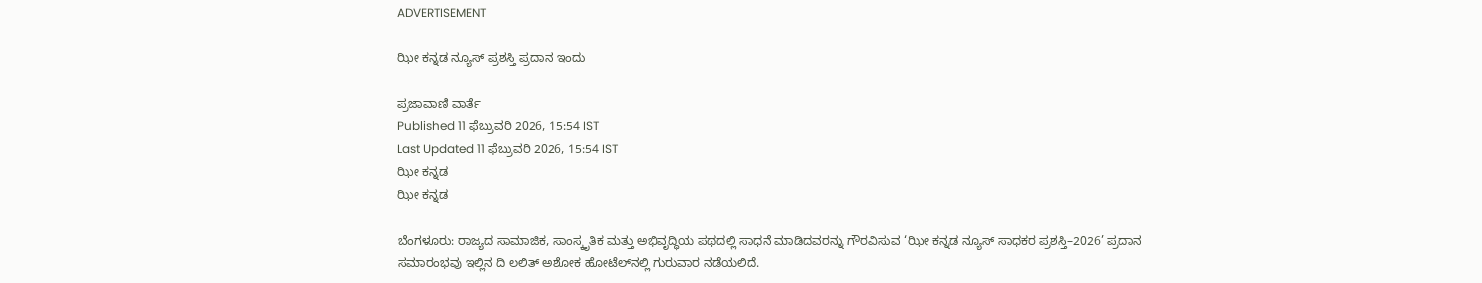ADVERTISEMENT

ಝೀ ಕನ್ನಡ ನ್ಯೂಸ್‌ ಪ್ರಶಸ್ತಿ ಪ್ರದಾನ ಇಂದು

ಪ್ರಜಾವಾಣಿ ವಾರ್ತೆ
Published 11 ಫೆಬ್ರುವರಿ 2026, 15:54 IST
Last Updated 11 ಫೆಬ್ರುವರಿ 2026, 15:54 IST
ಝೀ ಕನ್ನಡ
ಝೀ ಕನ್ನಡ

ಬೆಂಗಳೂರು: ರಾಜ್ಯದ ಸಾಮಾಜಿಕ, ಸಾಂಸ್ಕೃತಿಕ ಮತ್ತು ಅಭಿವೃದ್ಧಿಯ ಪಥದಲ್ಲಿ ಸಾಧನೆ ಮಾಡಿದವರನ್ನು ಗೌರವಿಸುವ ‘ಝೀ ಕನ್ನಡ ನ್ಯೂಸ್‌ ಸಾಧಕರ ಪ್ರಶಸ್ತಿ–2026’ ಪ್ರದಾನ ಸಮಾರಂಭವು ಇಲ್ಲಿನ ದಿ ಲಲಿತ್ ಅಶೋಕ ಹೋಟೆಲ್‌ನಲ್ಲಿ ಗುರುವಾರ ನಡೆಯಲಿದೆ.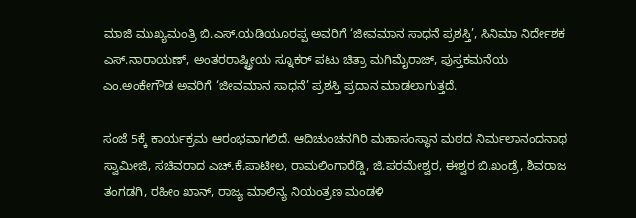ಮಾಜಿ ಮುಖ್ಯಮಂತ್ರಿ ಬಿ.ಎಸ್‌.ಯಡಿಯೂರಪ್ಪ ಅವರಿಗೆ ‘ಜೀವಮಾನ ಸಾಧನೆ ಪ್ರಶಸ್ತಿ’, ಸಿನಿಮಾ ನಿರ್ದೇಶಕ ಎಸ್‌.ನಾರಾಯಣ್‌, ಅಂತರರಾಷ್ಟ್ರೀಯ ಸ್ನೂಕರ್‌ ಪಟು ಚಿತ್ರಾ ಮಗಿಮೈರಾಜ್‌, ಪುಸ್ತಕಮನೆಯ ಎಂ.ಅಂಕೇಗೌಡ ಅವರಿಗೆ ‘ಜೀವಮಾನ ಸಾಧನೆ’ ಪ್ರಶಸ್ತಿ ಪ್ರದಾನ ಮಾಡಲಾಗುತ್ತದೆ.

ಸಂಜೆ 5ಕ್ಕೆ ಕಾರ್ಯಕ್ರಮ ಆರಂಭವಾಗಲಿದೆ. ಆದಿಚುಂಚನಗಿರಿ ಮಹಾಸಂಸ್ಥಾನ ಮಠದ ನಿರ್ಮಲಾನಂದನಾಥ ಸ್ವಾಮೀಜಿ, ಸಚಿವರಾದ ಎಚ್‌.ಕೆ.ಪಾಟೀಲ, ರಾಮಲಿಂಗಾರೆಡ್ಡಿ, ಜಿ.ಪರಮೇಶ್ವರ, ಈಶ್ವರ ಬಿ.ಖಂಡ್ರೆ, ಶಿವರಾಜ ತಂಗಡಗಿ, ರಹೀಂ ಖಾನ್‌, ರಾಜ್ಯ ಮಾಲಿನ್ಯ ನಿಯಂತ್ರಣ ಮಂಡಳಿ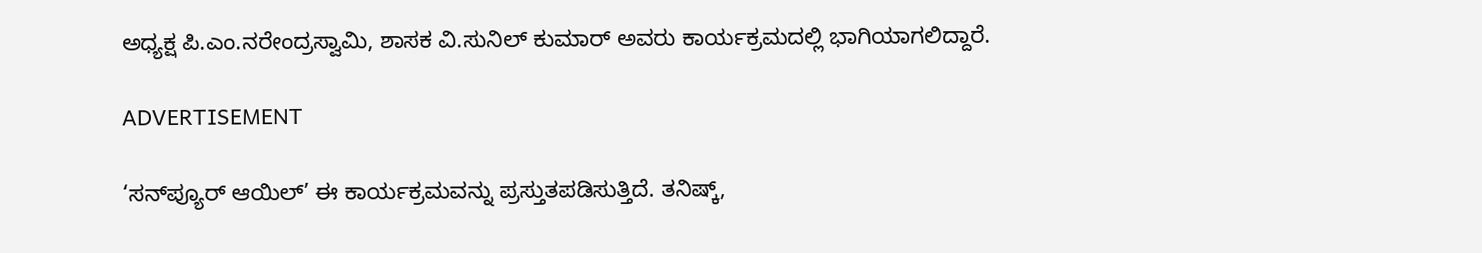ಅಧ್ಯಕ್ಷ ಪಿ.ಎಂ.ನರೇಂದ್ರಸ್ವಾಮಿ, ಶಾಸಕ ವಿ.ಸುನಿಲ್‌ ಕುಮಾರ್ ಅವರು ಕಾರ್ಯಕ್ರಮದಲ್ಲಿ ಭಾಗಿಯಾಗಲಿದ್ದಾರೆ.

ADVERTISEMENT

‘ಸನ್‌ಪ್ಯೂರ್‌ ಆಯಿಲ್‌’ ಈ ಕಾರ್ಯಕ್ರಮವನ್ನು ಪ್ರಸ್ತುತಪಡಿಸುತ್ತಿದೆ. ತನಿಷ್ಕ್‌,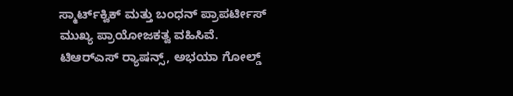ಸ್ಮಾರ್ಟ್‌ಕ್ವಿಕ್‌ ಮತ್ತು ಬಂಧನ್‌ ಪ್ರಾಪರ್ಟೀಸ್‌ ಮುಖ್ಯ ಪ್ರಾಯೋಜಕತ್ವ ವಹಿಸಿವೆ. ಟಿಆರ್‌ಎಸ್‌ ರ‍್ಯಾಷನ್ಸ್‌, ಅಭಯಾ ಗೋಲ್ಡ್‌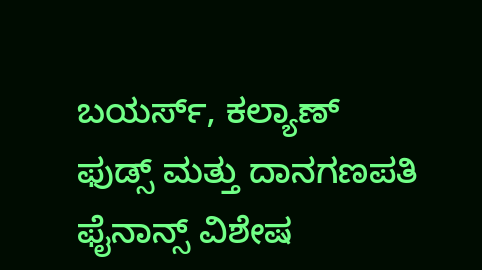ಬಯರ್ಸ್‌, ಕಲ್ಯಾಣ್‌ ಫುಡ್ಸ್‌ ಮತ್ತು ದಾನಗಣಪತಿ ಫೈನಾನ್ಸ್‌ ವಿಶೇಷ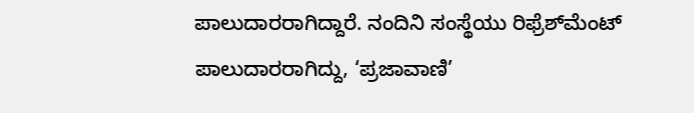ಪಾಲುದಾರರಾಗಿದ್ದಾರೆ. ನಂದಿನಿ ಸಂಸ್ಥೆಯು ರಿಫ್ರೆಶ್‌ಮೆಂಟ್‌ ಪಾಲುದಾರರಾಗಿದ್ದು, ‘ಪ್ರಜಾವಾಣಿ’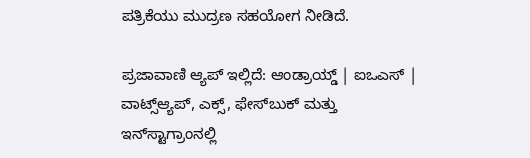ಪತ್ರಿಕೆಯು ಮುದ್ರಣ ಸಹಯೋಗ ನೀಡಿದೆ.

ಪ್ರಜಾವಾಣಿ ಆ್ಯಪ್ ಇಲ್ಲಿದೆ: ಆಂಡ್ರಾಯ್ಡ್ | ಐಒಎಸ್ | ವಾಟ್ಸ್ಆ್ಯಪ್, ಎಕ್ಸ್, ಫೇಸ್‌ಬುಕ್ ಮತ್ತು ಇನ್‌ಸ್ಟಾಗ್ರಾಂನಲ್ಲಿ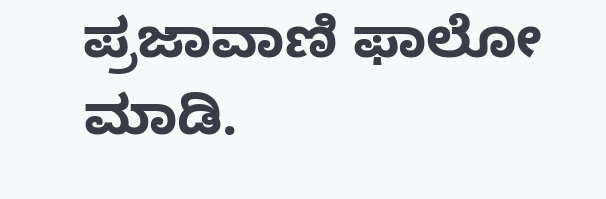ಪ್ರಜಾವಾಣಿ ಫಾಲೋ ಮಾಡಿ.